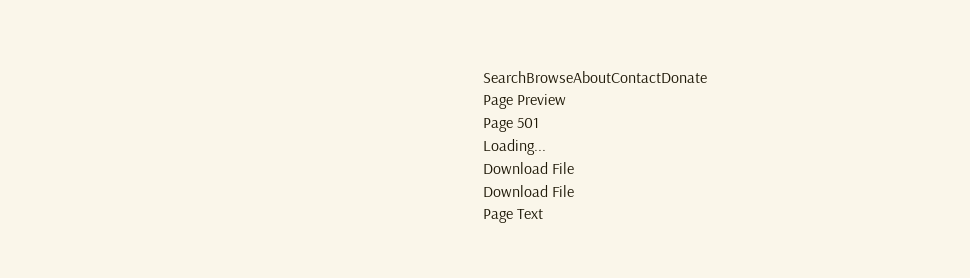SearchBrowseAboutContactDonate
Page Preview
Page 501
Loading...
Download File
Download File
Page Text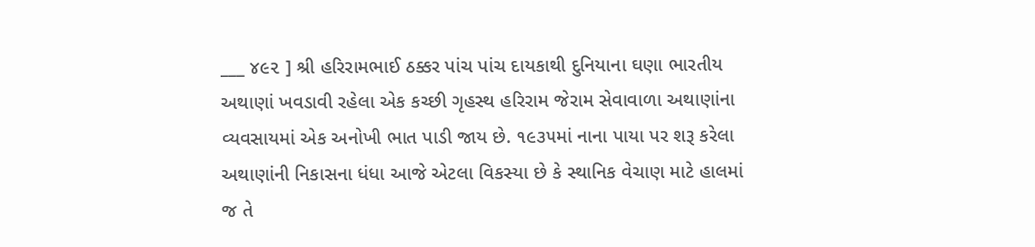___ ૪૯૨ ] શ્રી હરિરામભાઈ ઠક્કર પાંચ પાંચ દાયકાથી દુનિયાના ઘણા ભારતીય અથાણાં ખવડાવી રહેલા એક કચ્છી ગૃહસ્થ હરિરામ જેરામ સેવાવાળા અથાણાંના વ્યવસાયમાં એક અનોખી ભાત પાડી જાય છે. ૧૯૩૫માં નાના પાયા પર શરૂ કરેલા અથાણાંની નિકાસના ધંધા આજે એટલા વિકસ્યા છે કે સ્થાનિક વેચાણ માટે હાલમાં જ તે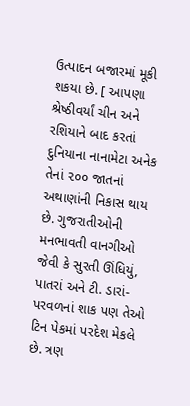ઉત્પાદન બજારમાં મૂકી શકયા છે. [ આપણા શ્રેષ્ઠીવર્યાં ચીન અને રશિયાને બાદ કરતાં દુનિયાના નાનામેટા અનેક તેનાં ૨૦૦ જાતનાં અથાણાંની નિકાસ થાય છે. ગુજરાતીઓની મનભાવતી વાનગીઓ જેવી કે સુરતી ઊંધિયું, પાતરાં અને ટી. ડારાં-પરવળનાં શાક પણ તેઓ ટિન પેકમાં પરદેશ મેકલે છે. ત્રણ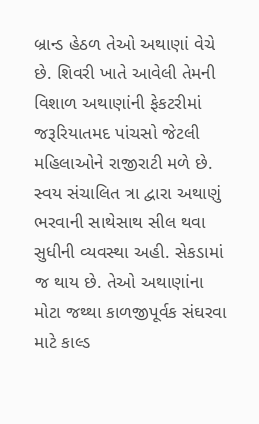બ્રાન્ડ હેઠળ તેઓ અથાણાં વેચે છે. શિવરી ખાતે આવેલી તેમની વિશાળ અથાણાંની ફેકટરીમાં જરૂરિયાતમદ પાંચસો જેટલી મહિલાઓને રાજીરાટી મળે છે. સ્વય સંચાલિત ત્રા દ્વારા અથાણું ભરવાની સાથેસાથ સીલ થવા સુધીની વ્યવસ્થા અહી. સેકડામાં જ થાય છે. તેઓ અથાણાંના મોટા જથ્થા કાળજીપૂર્વક સંઘરવા માટે કાલ્ડ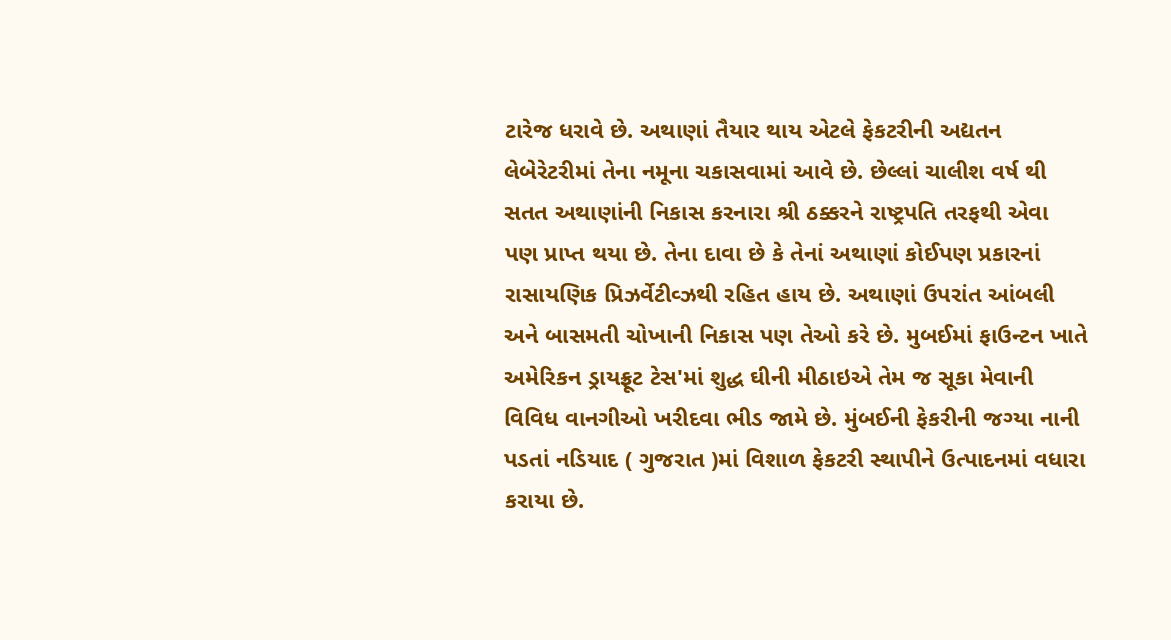ટારેજ ધરાવે છે. અથાણાં તૈયાર થાય એટલે ફેકટરીની અદ્યતન લેબેરેટરીમાં તેના નમૂના ચકાસવામાં આવે છે. છેલ્લાં ચાલીશ વર્ષ થી સતત અથાણાંની નિકાસ કરનારા શ્રી ઠક્કરને રાષ્ટ્રપતિ તરફથી એવા પણ પ્રાપ્ત થયા છે. તેના દાવા છે કે તેનાં અથાણાં કોઈપણ પ્રકારનાં રાસાયણિક પ્રિઝર્વેટીવ્ઝથી રહિત હાય છે. અથાણાં ઉપરાંત આંબલી અને બાસમતી ચોખાની નિકાસ પણ તેઓ કરે છે. મુબઈમાં ફાઉન્ટન ખાતે અમેરિકન ડ્રાયફ્રૂટ ટેસ'માં શુદ્ધ ઘીની મીઠાઇએ તેમ જ સૂકા મેવાની વિવિધ વાનગીઓ ખરીદવા ભીડ જામે છે. મુંબઈની ફેકરીની જગ્યા નાની પડતાં નડિયાદ ( ગુજરાત )માં વિશાળ ફેકટરી સ્થાપીને ઉત્પાદનમાં વધારા કરાયા છે.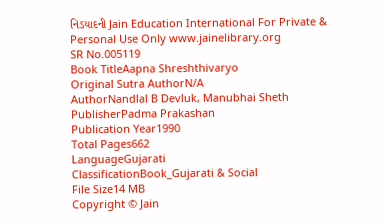નિડયાદની Jain Education International For Private & Personal Use Only www.jainelibrary.org
SR No.005119
Book TitleAapna Shreshthivaryo
Original Sutra AuthorN/A
AuthorNandlal B Devluk, Manubhai Sheth
PublisherPadma Prakashan
Publication Year1990
Total Pages662
LanguageGujarati
ClassificationBook_Gujarati & Social
File Size14 MB
Copyright © Jain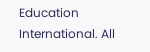Education International. All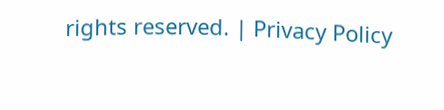rights reserved. | Privacy Policy